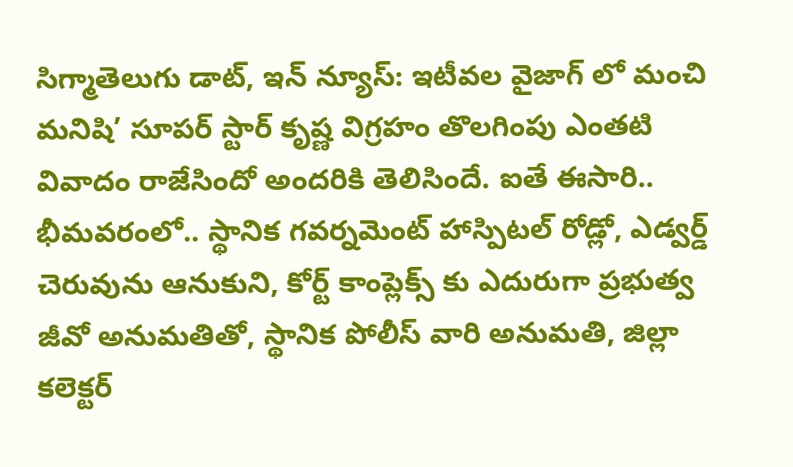సిగ్మాతెలుగు డాట్, ఇన్ న్యూస్: ఇటీవల వైజాగ్ లో మంచి మనిషి’ సూపర్ స్టార్ కృష్ణ విగ్రహం తొలగింపు ఎంతటి వివాదం రాజేసిందో అందరికి తెలిసిందే. ఐతే ఈసారి.. భీమవరంలో.. స్థానిక గవర్నమెంట్ హాస్పిటల్ రోడ్లో, ఎడ్వర్డ్ చెరువును ఆనుకుని, కోర్ట్ కాంప్లెక్స్ కు ఎదురుగా ప్రభుత్వ జీవో అనుమతితో, స్థానిక పోలీస్ వారి అనుమతి, జిల్లా కలెక్టర్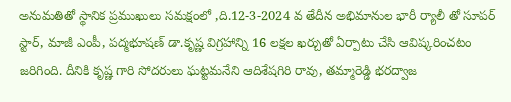అనుమతితో స్థానిక ప్రముఖులు సమక్షంలో ,ది.12-3-2024 వ తేదీన అభిమానుల భారీ ర్యాలీ తో సూపర్ స్టార్, మాజీ ఎంపీ, పద్మభూషణ్ డా.కృష్ణ విగ్రహాన్ని 16 లక్షల ఖర్చుతో ఏర్పాటు చేసి ఆవిష్కరించటం జరిగింది. దీనికి కృష్ణ గారి సోదరులు ఘట్టమనేని ఆదిశేషగిరి రావు, తమ్మారెడ్డి భరద్వాజ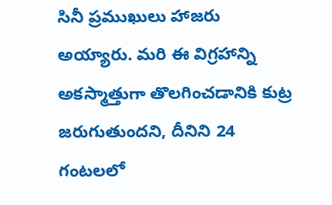సినీ ప్రముఖులు హాజరు అయ్యారు. మరి ఈ విగ్రహాన్ని అకస్మాత్తుగా తొలగించడానికి కుట్ర జరుగుతుందని, దీనిని 24 గంటలలో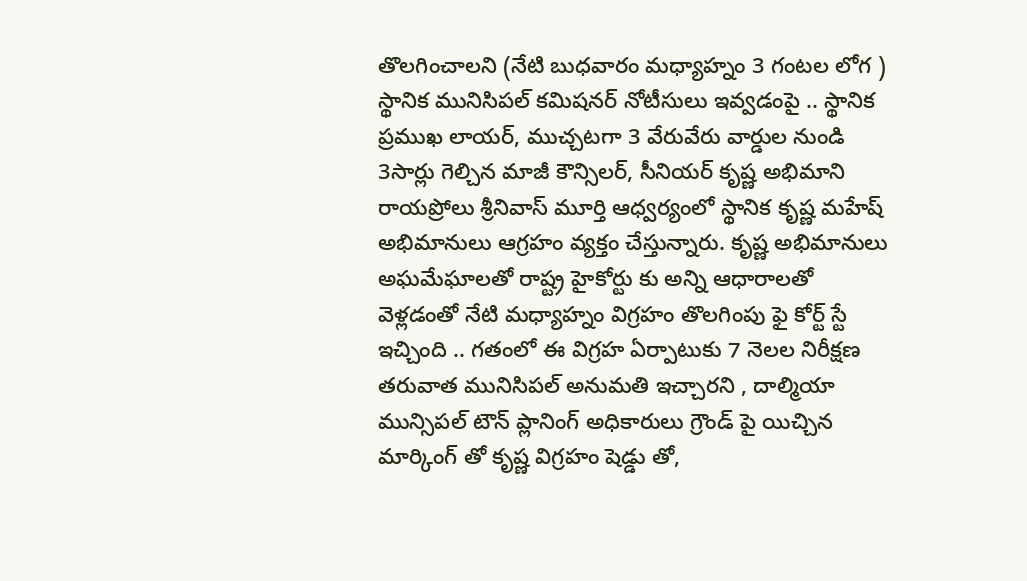తొలగించాలని (నేటి బుధవారం మధ్యాహ్నం 3 గంటల లోగ ) స్థానిక మునిసిపల్ కమిషనర్ నోటీసులు ఇవ్వడంపై .. స్థానిక ప్రముఖ లాయర్, ముచ్చటగా 3 వేరువేరు వార్డుల నుండి 3సార్లు గెల్చిన మాజీ కౌన్సిలర్, సీనియర్ కృష్ణ అభిమాని రాయప్రోలు శ్రీనివాస్ మూర్తి ఆధ్వర్యంలో స్థానిక కృష్ణ మహేష్ అభిమానులు ఆగ్రహం వ్యక్తం చేస్తున్నారు. కృష్ణ అభిమానులు అఘమేఘాలతో రాష్ట్ర హైకోర్టు కు అన్ని ఆధారాలతో వెళ్లడంతో నేటి మధ్యాహ్నం విగ్రహం తొలగింపు ఫై కోర్ట్ స్టే ఇచ్చింది .. గతంలో ఈ విగ్రహ ఏర్పాటుకు 7 నెలల నిరీక్షణ తరువాత మునిసిపల్ అనుమతి ఇచ్చారని , దాల్మియా మున్సిపల్ టౌన్ ప్లానింగ్ అధికారులు గ్రౌండ్ పై యిచ్చిన మార్కింగ్ తో కృష్ణ విగ్రహం షెడ్డు తో,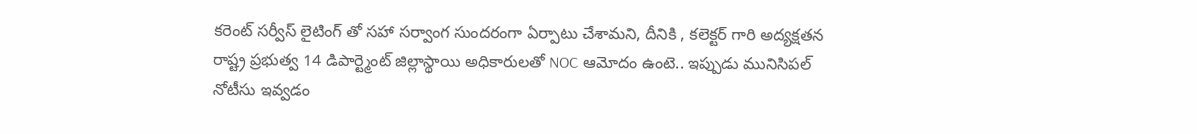కరెంట్ సర్వీస్ లైటింగ్ తో సహా సర్వాంగ సుందరంగా ఏర్పాటు చేశామని, దీనికి , కలెక్టర్ గారి అద్యక్షతన రాష్ట్ర ప్రభుత్వ 14 డిపార్ట్మెంట్ జిల్లాస్థాయి అధికారులతో NOC ఆమోదం ఉంటె.. ఇప్పుడు మునిసిపల్ నోటీసు ఇవ్వడం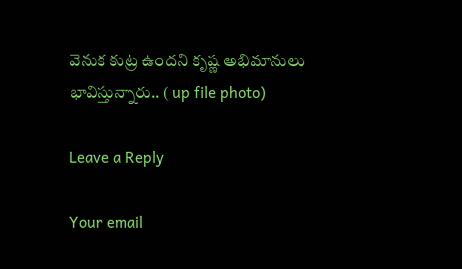వెనుక కుట్ర ఉందని కృష్ణ అభిమానులు భావిస్తున్నారు.. ( up file photo)

Leave a Reply

Your email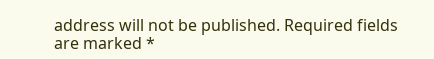address will not be published. Required fields are marked *